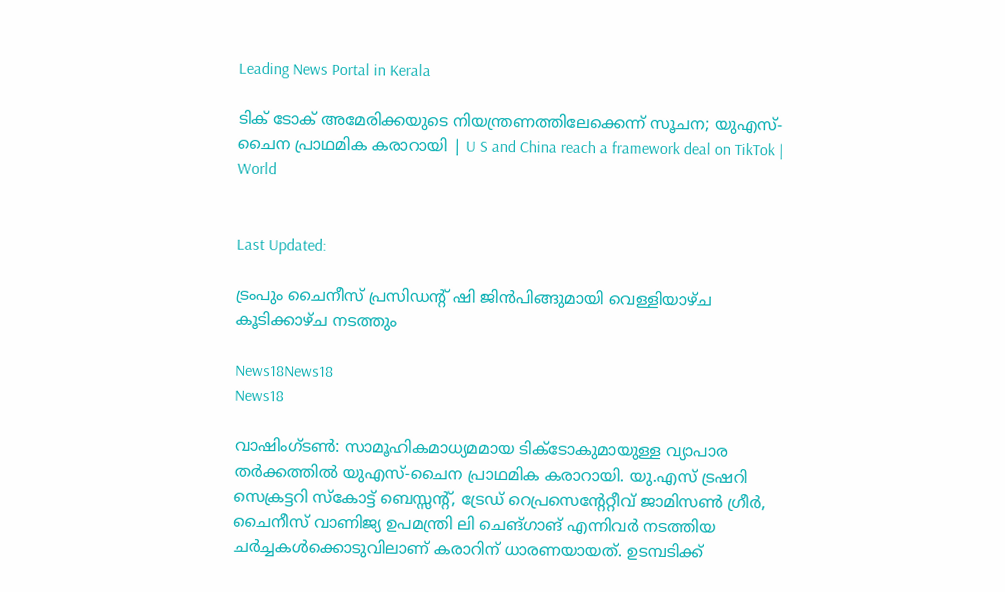Leading News Portal in Kerala

ടിക് ടോക് അമേരിക്കയുടെ നിയന്ത്രണത്തിലേക്കെന്ന് സൂചന; യുഎസ്-ചൈന പ്രാഥമിക കരാറായി | U S and China reach a framework deal on TikTok | World


Last Updated:

ട്രംപും ചൈനീസ് പ്രസിഡന്റ് ഷി ജിൻപിങ്ങുമായി വെള്ളിയാഴ്ച കൂടിക്കാഴ്ച നടത്തും

News18News18
News18

വാഷിംഗ്ടൺ: സാമൂഹികമാധ്യമമായ ടിക്ടോകുമായുള്ള വ്യാപാര തർക്കത്തിൽ‌ യുഎസ്-ചൈന പ്രാഥമിക കരാറായി. യു.എസ് ട്രഷറി സെക്രട്ടറി സ്കോട്ട് ബെസ്സന്റ്, ട്രേഡ് റെപ്രസെന്റേറ്റീവ് ജാമിസൺ ഗ്രീർ, ചൈനീസ് വാണിജ്യ ഉപമന്ത്രി ലി ചെങ്ഗാങ് എന്നിവർ നടത്തിയ ചർച്ചകൾക്കൊടുവിലാണ് കരാറിന് ധാരണയായത്. ഉടമ്പടിക്ക്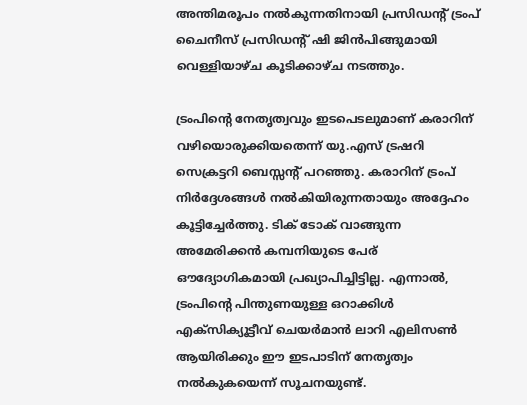അന്തിമരൂപം നൽകുന്നതിനായി പ്രസിഡന്റ് ട്രംപ് ചൈനീസ് പ്രസിഡന്റ് ഷി ജിൻപിങ്ങുമായി വെള്ളിയാഴ്ച കൂടിക്കാഴ്ച നടത്തും.

ട്രംപിന്റെ നേതൃത്വവും ഇടപെടലുമാണ് കരാറിന് വഴിയൊരുക്കിയതെന്ന് യു.എസ് ട്രഷറി സെക്രട്ടറി ബെസ്സന്റ് പറഞ്ഞു. കരാറിന് ട്രംപ് നിർദ്ദേശങ്ങൾ നൽകിയിരുന്നതായും അദ്ദേഹം കൂട്ടിച്ചേർത്തു. ടിക് ടോക് വാങ്ങുന്ന അമേരിക്കൻ കമ്പനിയുടെ പേര് ഔദ്യോഗികമായി പ്രഖ്യാപിച്ചിട്ടില്ല. എന്നാൽ, ട്രംപിന്റെ പിന്തുണയുള്ള ഒറാക്കിൾ എക്സിക്യൂട്ടീവ് ചെയർമാൻ ലാറി എലിസൺ ആയിരിക്കും ഈ ഇടപാടിന് നേതൃത്വം നൽകുകയെന്ന് സൂചനയുണ്ട്.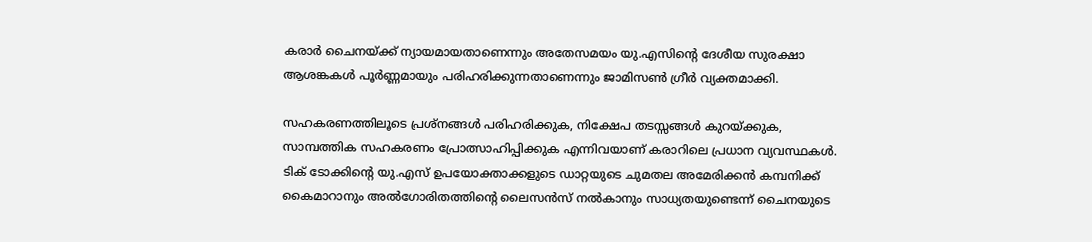കരാർ ചൈനയ്ക്ക് ന്യായമായതാണെന്നും അതേസമയം യു.എസിന്റെ ദേശീയ സുരക്ഷാ ആശങ്കകൾ പൂർണ്ണമായും പരിഹരിക്കുന്നതാണെന്നും ജാമിസൺ ഗ്രീർ വ്യക്തമാക്കി.

സഹകരണത്തിലൂടെ പ്രശ്നങ്ങൾ പരിഹരിക്കുക, നിക്ഷേപ തടസ്സങ്ങൾ കുറയ്ക്കുക, സാമ്പത്തിക സഹകരണം പ്രോത്സാഹിപ്പിക്കുക എന്നിവയാണ് കരാറിലെ പ്രധാന വ്യവസ്ഥകൾ. ടിക് ടോക്കിന്റെ യു.എസ് ഉപയോക്താക്കളുടെ ഡാറ്റയുടെ ചുമതല അമേരിക്കൻ കമ്പനിക്ക് കൈമാറാനും അൽഗോരിതത്തിന്റെ ലൈസൻസ് നൽകാനും സാധ്യതയുണ്ടെന്ന് ചൈനയുടെ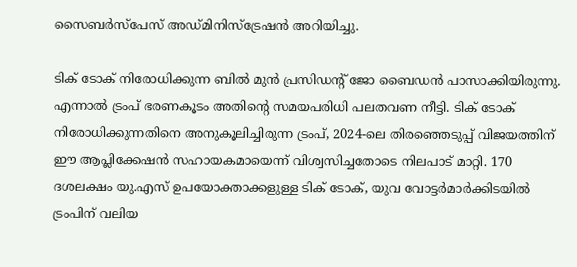സൈബർസ്പേസ് അഡ്മിനിസ്ട്രേഷൻ അറിയിച്ചു.

ടിക് ടോക് നിരോധിക്കുന്ന ബിൽ മുൻ പ്രസിഡന്റ് ജോ ബൈഡൻ പാസാക്കിയിരുന്നു. എന്നാൽ ട്രംപ് ഭരണകൂടം അതിന്റെ സമയപരിധി പലതവണ നീട്ടി. ടിക് ടോക് നിരോധിക്കുന്നതിനെ അനുകൂലിച്ചിരുന്ന ട്രംപ്, 2024-ലെ തിരഞ്ഞെടുപ്പ് വിജയത്തിന് ഈ ആപ്ലിക്കേഷൻ സഹായകമായെന്ന് വിശ്വസിച്ചതോടെ നിലപാട് മാറ്റി. 170 ദശലക്ഷം യു.എസ് ഉപയോക്താക്കളുള്ള ടിക് ടോക്, യുവ വോട്ടർമാർക്കിടയിൽ ട്രംപിന് വലിയ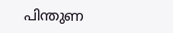പിന്തുണ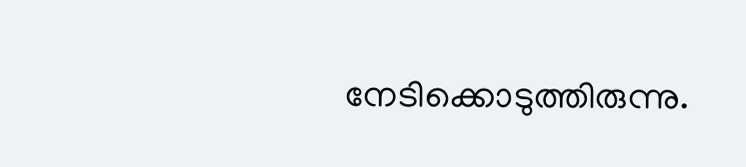നേടിക്കൊടുത്തിരുന്നു.